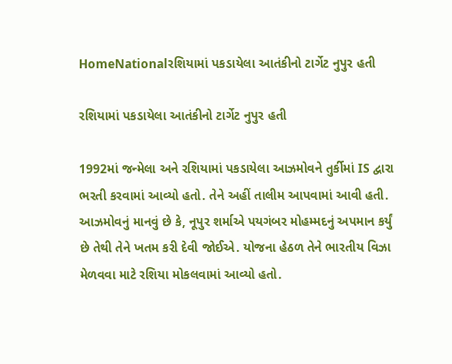HomeNationalરશિયામાં પકડાયેલા આતંકીનો ટાર્ગેટ નુપુર હતી

રશિયામાં પકડાયેલા આતંકીનો ટાર્ગેટ નુપુર હતી

1992માં જન્મેલા અને રશિયામાં પકડાયેલા આઝમોવને તુર્કીમાં IS દ્વારા ભરતી કરવામાં આવ્યો હતો. તેને અહીં તાલીમ આપવામાં આવી હતી. આઝમોવનું માનવું છે કે, નૂપુર શર્માએ પયગંબર મોહમ્મદનું અપમાન કર્યું છે તેથી તેને ખતમ કરી દેવી જોઈએ. યોજના હેઠળ તેને ભારતીય વિઝા મેળવવા માટે રશિયા મોકલવામાં આવ્યો હતો.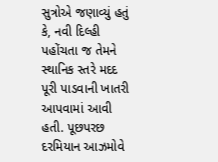સુત્રોએ જણાવ્યું હતું કે, નવી દિલ્હી પહોંચતા જ તેમને સ્થાનિક સ્તરે મદદ પૂરી પાડવાની ખાતરી આપવામાં આવી હતી. પૂછપરછ દરમિયાન આઝમોવે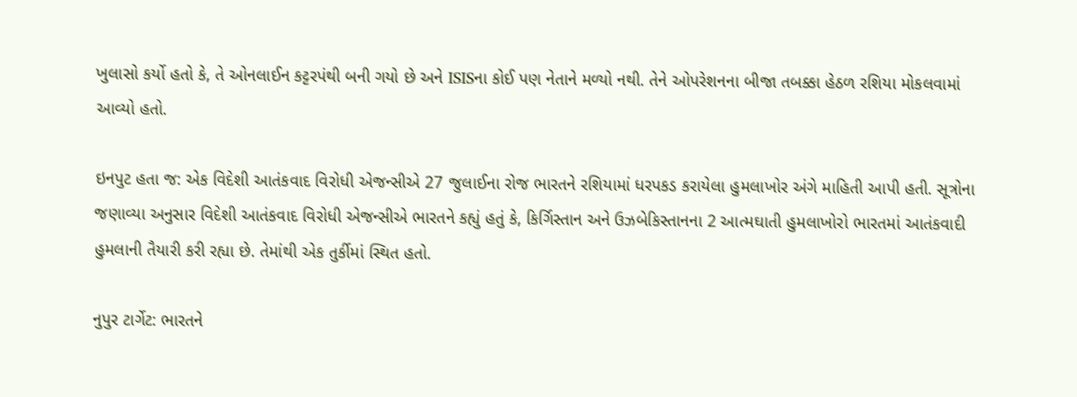ખુલાસો કર્યો હતો કે, તે ઓનલાઈન કટ્ટરપંથી બની ગયો છે અને ISISના કોઈ પણ નેતાને મળ્યો નથી. તેને ઓપરેશનના બીજા તબક્કા હેઠળ રશિયા મોકલવામાં આવ્યો હતો.

ઇનપુટ હતા જ: એક વિદેશી આતંકવાદ વિરોધી એજન્સીએ 27 જુલાઈના રોજ ભારતને રશિયામાં ધરપકડ કરાયેલા હુમલાખોર અંગે માહિતી આપી હતી. સૂત્રોના જણાવ્યા અનુસાર વિદેશી આતંકવાદ વિરોધી એજન્સીએ ભારતને કહ્યું હતું કે, કિર્ગિસ્તાન અને ઉઝબેકિસ્તાનના 2 આત્મઘાતી હુમલાખોરો ભારતમાં આતંકવાદી હુમલાની તૈયારી કરી રહ્યા છે. તેમાંથી એક તુર્કીમાં સ્થિત હતો.

નુપુર ટાર્ગેટ: ભારતને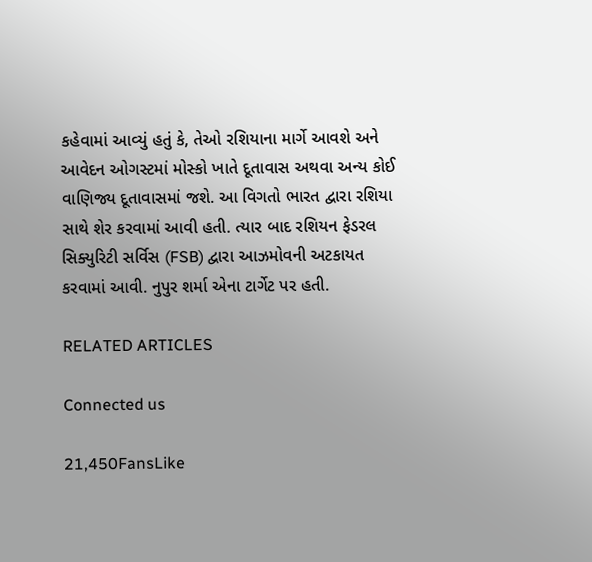કહેવામાં આવ્યું હતું કે, તેઓ રશિયાના માર્ગે આવશે અને આવેદન ઓગસ્ટમાં મોસ્કો ખાતે દૂતાવાસ અથવા અન્ય કોઈ વાણિજ્ય દૂતાવાસમાં જશે. આ વિગતો ભારત દ્વારા રશિયા સાથે શેર કરવામાં આવી હતી. ત્યાર બાદ રશિયન ફેડરલ સિક્યુરિટી સર્વિસ (FSB) દ્વારા આઝમોવની અટકાયત કરવામાં આવી. નુપુર શર્મા એના ટાર્ગેટ પર હતી.

RELATED ARTICLES

Connected us

21,450FansLike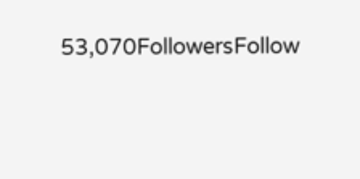53,070FollowersFollow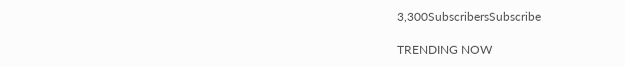3,300SubscribersSubscribe

TRENDING NOW